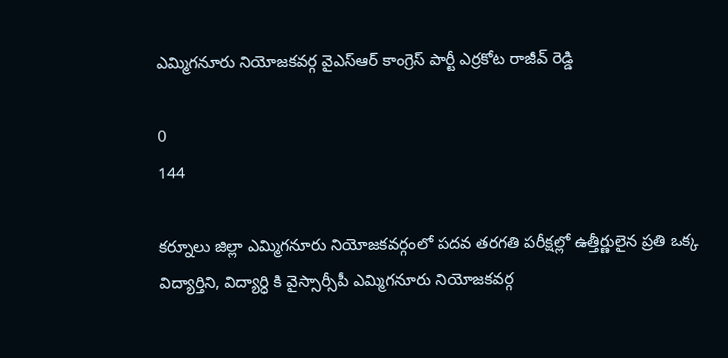ఎమ్మిగనూరు నియోజకవర్గ వైఎస్ఆర్ కాంగ్రెస్ పార్టీ ఎర్రకోట రాజీవ్ రెడ్డి

0
144

కర్నూలు జిల్లా ఎమ్మిగనూరు నియోజకవర్గంలో పదవ తరగతి పరీక్షల్లో ఉత్తీర్ణులైన ప్రతి ఒక్క విద్యార్తిని, విద్యార్ధి కి వైస్సార్సీపీ ఎమ్మిగనూరు నియోజకవర్గ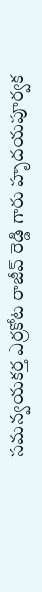సమన్వయకర్త ఎర్రకోట రాజీవ్ రెడ్డి గారు హృదయపూర్వక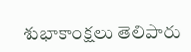శుభాకాంక్షలు తెలిపారు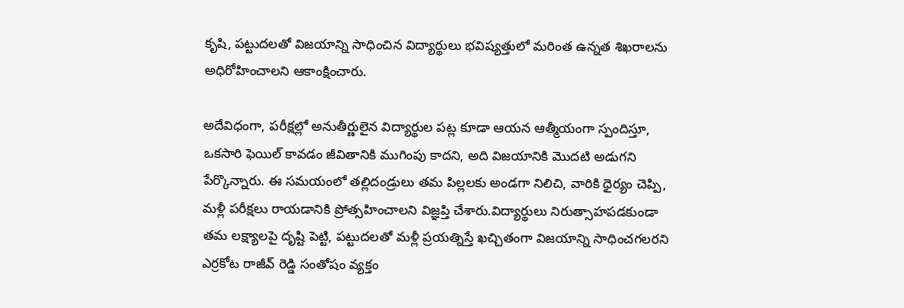కృషి, పట్టుదలతో విజయాన్ని సాధించిన విద్యార్థులు భవిష్యత్తులో మరింత ఉన్నత శిఖరాలను అధిరోహించాలని ఆకాంక్షించారు.

అదేవిధంగా, పరీక్షల్లో అనుతీర్ణులైన విద్యార్థుల పట్ల కూడా ఆయన ఆత్మీయంగా స్పందిస్తూ, ఒకసారి ఫెయిల్ కావడం జీవితానికి ముగింపు కాదని, అది విజయానికి మొదటి అడుగని పేర్కొన్నారు. ఈ సమయంలో తల్లిదండ్రులు తమ పిల్లలకు అండగా నిలిచి, వారికి ధైర్యం చెప్పి, మళ్లీ పరీక్షలు రాయడానికి ప్రోత్సహించాలని విజ్ఞప్తి చేశారు.విద్యార్థులు నిరుత్సాహపడకుండా తమ లక్ష్యాలపై దృష్టి పెట్టి, పట్టుదలతో మళ్లీ ప్రయత్నిస్తే ఖచ్చితంగా విజయాన్ని సాధించగలరని ఎర్రకోట రాజీవ్ రెడ్డి సంతోషం వ్యక్తం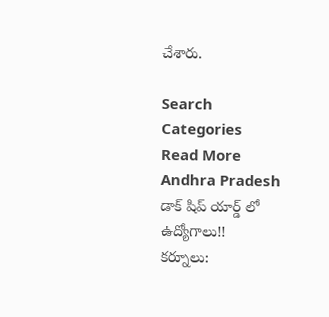చేశారు.

Search
Categories
Read More
Andhra Pradesh
డాక్ షిప్ యార్డ్ లో ఉద్యోగాలు!!
కర్నూలు: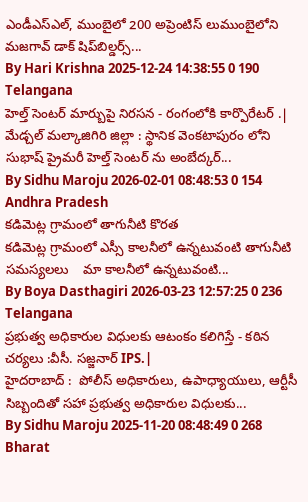ఎండీఎస్ఎల్, ముంబైలో 200 అప్రెంటిస్ లుముంబైలోని మజగావ్ డాక్ షిప్‌బిల్డర్స్...
By Hari Krishna 2025-12-24 14:38:55 0 190
Telangana
హెల్త్ సెంటర్ మార్బుపై నిరసన - రంగంలోకి కార్పొరేటర్ .|
మేడ్చల్ మల్కాజిగిరి జిల్లా : స్థానిక వెంకటాపురం లోని సుభాష్ ప్రైమరీ హెల్త్ సెంటర్ ను అంబేద్కర్...
By Sidhu Maroju 2026-02-01 08:48:53 0 154
Andhra Pradesh
కడిమెట్ల గ్రామంలో తాగునీటి కొరత
కడిమెట్ల గ్రామంలో ఎస్సీ కాలనీలో ఉన్నటువంటి తాగునీటి సమస్యలలు    మా కాలనీలో ఉన్నటువంటి...
By Boya Dasthagiri 2026-03-23 12:57:25 0 236
Telangana
ప్రభుత్వ అధికారుల విధులకు ఆటంకం కలిగిస్తే - కఠిన చర్యలు :వీసీ. సజ్జనార్ IPS.|
హైదరాబాద్ :  పోలీస్ అధికారులు, ఉపాధ్యాయులు, ఆర్టీసీ సిబ్బందితో సహా ప్రభుత్వ అధికారుల విధులకు...
By Sidhu Maroju 2025-11-20 08:48:49 0 268
Bharat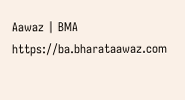Aawaz | BMA https://ba.bharataawaz.com